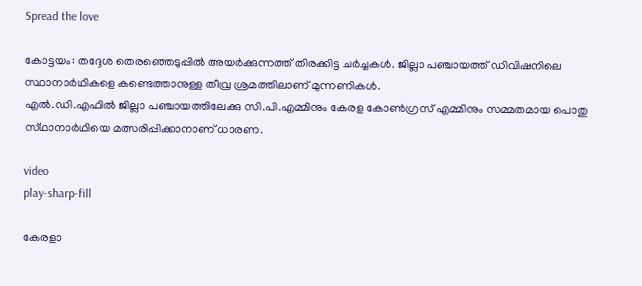Spread the love

കോട്ടയം: തദ്ദേശ തെരഞ്ഞെടുപ്പില്‍ അയർക്കുന്നത്ത് തിരക്കിട്ട ചർച്ചകള്‍. ജില്ലാ പഞ്ചായത്ത് ഡിവിഷനിലെ സ്ഥാനാർഥികളെ കണ്ടെത്താനുള്ള തീവ്ര ശ്രമത്തിലാണ് മുന്നണികള്‍.
എല്‍.ഡി.എഫില്‍ ജില്ലാ പഞ്ചായത്തിലേക്കു സി.പി.എമ്മിനും കേരള കോണ്‍ഗ്രസ് എമ്മിനും സമ്മതമായ പൊതു സ്‌ഥാനാർഥിയെ മത്സരിപ്പിക്കാനാണ് ധാരണ.

video
play-sharp-fill

കേരളാ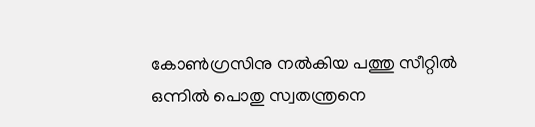കോണ്‍ഗ്രസിനു നല്‍കിയ പത്തു സീറ്റില്‍ ഒന്നില്‍ പൊതു സ്വതന്ത്രനെ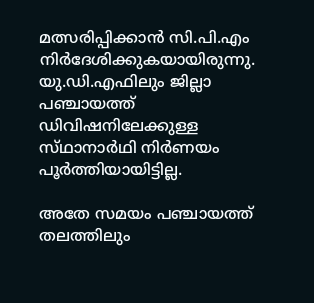മത്സരിപ്പിക്കാൻ സി.പി.എം നിർദേശിക്കുകയായിരുന്നു. യു.ഡി.എഫിലും ജില്ലാ പഞ്ചായത്ത് ഡിവിഷനിലേക്കുള്ള സ്‌ഥാനാർഥി നിർണയം പൂർത്തിയായിട്ടില്ല.

അതേ സമയം പഞ്ചായത്ത് തലത്തിലും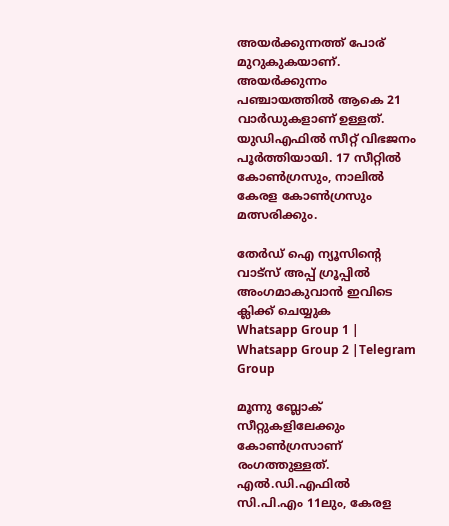അയർക്കുന്നത്ത് പോര് മുറുകുകയാണ്. അയർക്കുന്നം പഞ്ചായത്തില്‍ ആകെ 21 വാർഡുകളാണ് ഉള്ളത്. യുഡിഎഫില്‍ സീറ്റ് വിഭജനം പൂർത്തിയായി. 17 സീറ്റില്‍ കോണ്‍ഗ്രസും, നാലില്‍ കേരള കോണ്‍ഗ്രസും മത്സരിക്കും.

തേർഡ് ഐ ന്യൂസിന്റെ വാട്സ് അപ്പ് ഗ്രൂപ്പിൽ അംഗമാകുവാൻ ഇവിടെ ക്ലിക്ക് ചെയ്യുക
Whatsapp Group 1 | Whatsapp Group 2 |Telegram Group

മൂന്നു ബ്ലോക് സീറ്റുകളിലേക്കും കോണ്‍ഗ്രസാണ് രംഗത്തുള്ളത്.
എല്‍.ഡി.എഫില്‍ സി.പി.എം 11ലും, കേരള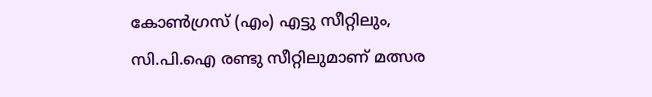കോണ്‍ഗ്രസ് (എം) എട്ടു സീറ്റിലും, സി.പി.ഐ രണ്ടു സീറ്റിലുമാണ് മത്സര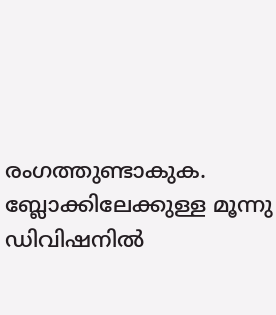രംഗത്തുണ്ടാകുക. ബ്ലോക്കിലേക്കുള്ള മൂന്നു ഡിവിഷനില്‍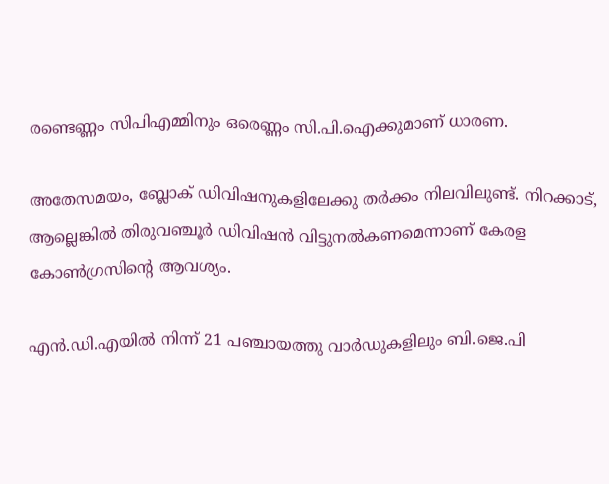രണ്ടെണ്ണം സിപിഎമ്മിനും ഒരെണ്ണം സി.പി.ഐക്കുമാണ് ധാരണ.

അതേസമയം, ബ്ലോക് ഡിവിഷനുകളിലേക്കു തർക്കം നിലവിലുണ്ട്. നിറക്കാട്, ആല്ലെങ്കില്‍ തിരുവഞ്ചൂർ ഡിവിഷൻ വിട്ടുനല്‍കണമെന്നാണ് കേരള കോണ്‍ഗ്രസിൻ്റെ ആവശ്യം.

എൻ.ഡി.എയില്‍ നിന്ന് 21 പഞ്ചായത്തു വാർഡുകളിലും ബി.ജെ.പി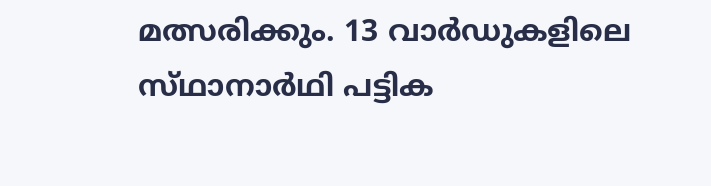മത്സരിക്കും. 13 വാർഡുകളിലെ സ്‌ഥാനാർഥി പട്ടിക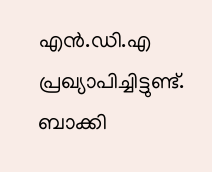എൻ.ഡി.എ പ്രഖ്യാപിച്ചിട്ടുണ്ട്. ബാക്കി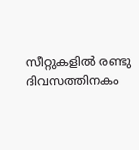സീറ്റുകളില്‍ രണ്ടു ദിവസത്തിനകം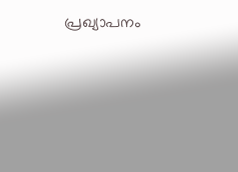പ്രഖ്യാപനം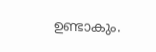ഉണ്ടാകും.